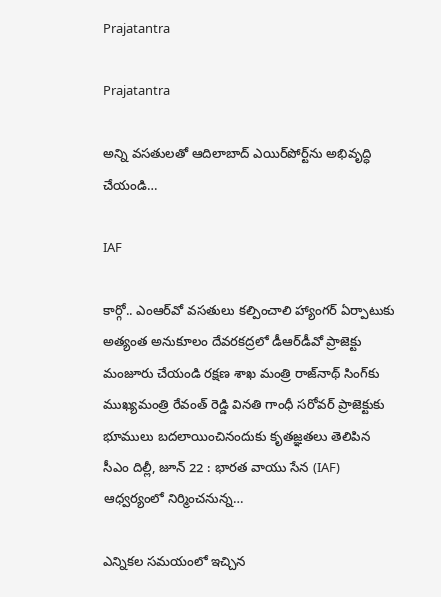Prajatantra

Prajatantra

అన్ని వ‌స‌తుల‌తో ఆదిలాబాద్ ఎయిర్‌పోర్ట్‌ను అభివృద్ధి చేయండి…

IAF

కార్గో.. ఎంఆర్‌వో వ‌స‌తులు క‌ల్పించాలి హ్యాంగర్ ఏర్పాటుకు అత్యంత అనుకూలం దేవ‌ర‌క‌ద్ర‌లో డీఆర్‌డీవో ప్రాజెక్టు మంజూరు చేయండి ర‌క్ష‌ణ శాఖ మంత్రి రాజ్‌నాథ్ సింగ్‌కు ముఖ్య‌మంత్రి రేవంత్ రెడ్డి విన‌తి గాంధీ స‌రోవ‌ర్ ప్రాజెక్టుకు భూములు బ‌ద‌లాయించినందుకు కృత‌జ్ఞ‌త‌లు తెలిపిన సీఎం దిల్లీ, జూన్ 22 : భార‌త వాయు సేన (IAF) ఆధ్వ‌ర్యంలో నిర్మించ‌నున్న…

ఎన్నికల సమయంలో ఇచ్చిన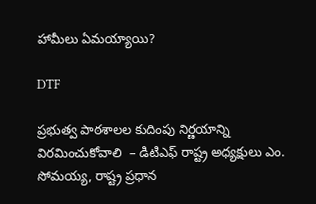హామీలు ఏమయ్యాయి?

DTF

ప్రభుత్వ పాఠశాలల కుదింపు నిర్ణయాన్ని విరమించుకోవాలి  – డిటిఎఫ్ రాష్ట్ర అధ్యక్షులు ఎం. సోమయ్య, రాష్ట్ర ప్రధాన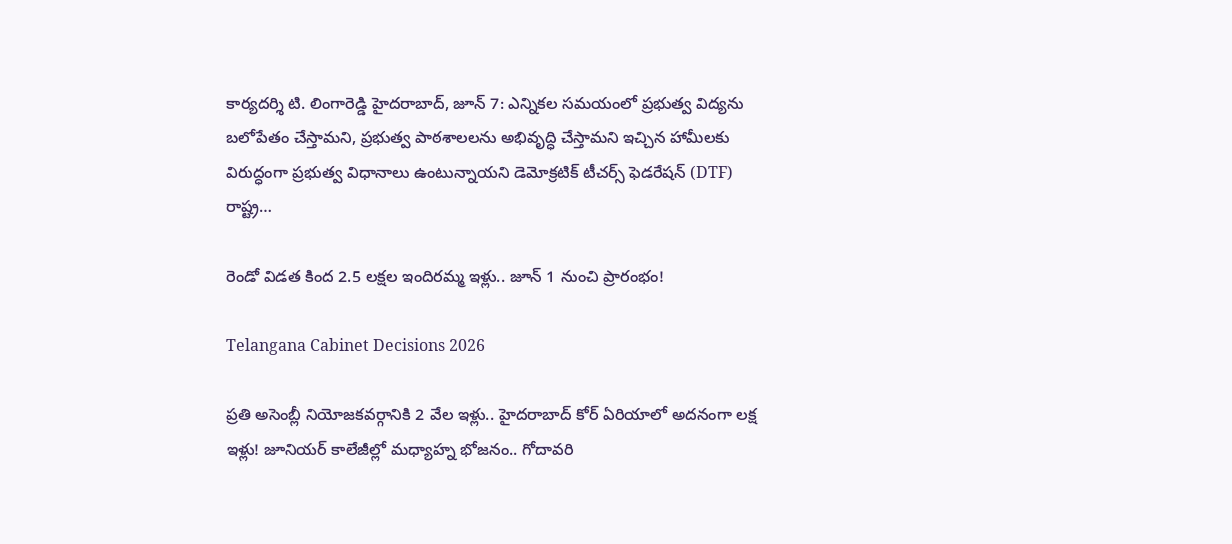కార్యదర్శి టి. లింగారెడ్డి హైదరాబాద్, జూన్ 7: ఎన్నికల సమయంలో ప్రభుత్వ విద్యను బలోపేతం చేస్తామని, ప్రభుత్వ పాఠశాలలను అభివృద్ధి చేస్తామని ఇచ్చిన హామీలకు విరుద్ధంగా ప్ర‌భుత్వ విధానాలు ఉంటున్నాయ‌ని డెమోక్రటిక్ టీచర్స్ ఫెడరేషన్ (DTF) రాష్ట్ర…

రెండో విడత కింద 2.5 లక్షల ఇందిరమ్మ ఇళ్లు.. జూన్ 1 నుంచి ప్రారంభం!

Telangana Cabinet Decisions 2026

ప్రతి అసెంబ్లీ నియోజకవర్గానికి 2 వేల ఇళ్లు.. హైదరాబాద్ కోర్ ఏరియాలో అదనంగా లక్ష ఇళ్లు! జూనియర్ కాలేజీల్లో మధ్యాహ్న భోజనం.. గోదావరి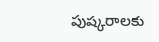పుష్కరాలకు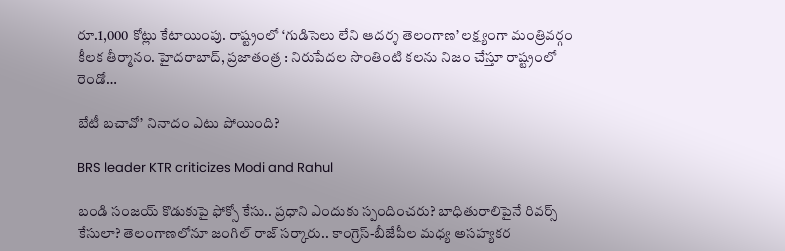రూ.1,000 కోట్లు కేటాయింపు. రాష్ట్రంలో ‘గుడిసెలు లేని ఆదర్శ తెలంగాణ’ లక్ష్యంగా మంత్రివర్గం కీలక తీర్మానం. హైదరాబాద్, ప్రజాతంత్ర : నిరుపేదల సొంతింటి కలను నిజం చేస్తూ రాష్ట్రంలో రెండో…

బేటీ బచావో’ నినాదం ఎటు పోయింది?

BRS leader KTR criticizes Modi and Rahul

బండి సంజయ్ కొడుకుపై ఫోక్సో కేసు.. ప్రధాని ఎందుకు స్పందించరు? బాధితురాలిపైనే రివర్స్ కేసులా? తెలంగాణ‌లోనూ జంగిల్ రాజ్ స‌ర్కారు.. కాంగ్రెస్-బీజేపీల మధ్య అసహ్యకర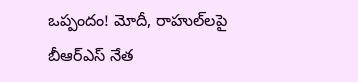ఒప్పందం! మోదీ, రాహుల్‌లపై బీఆర్ఎస్ నేత‌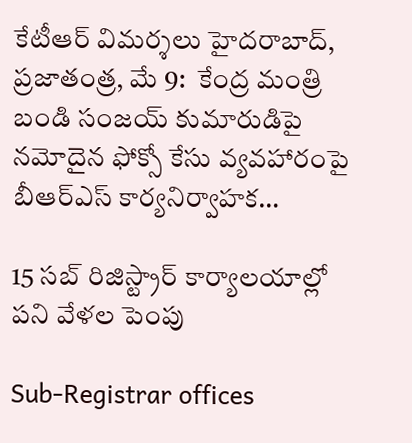కేటీఆర్ విమ‌ర్శ‌లు హైద‌రాబాద్‌, ప్ర‌జాతంత్ర‌, మే 9:  కేంద్ర మంత్రి బండి సంజయ్ కుమారుడిపై నమోదైన ఫోక్సో కేసు వ్యవహారంపై బీఆర్ఎస్ కార్యనిర్వాహక…

15 సబ్ రిజిస్ట్రార్ కార్యాలయాల్లో పని వేళల పెంపు

Sub-Registrar offices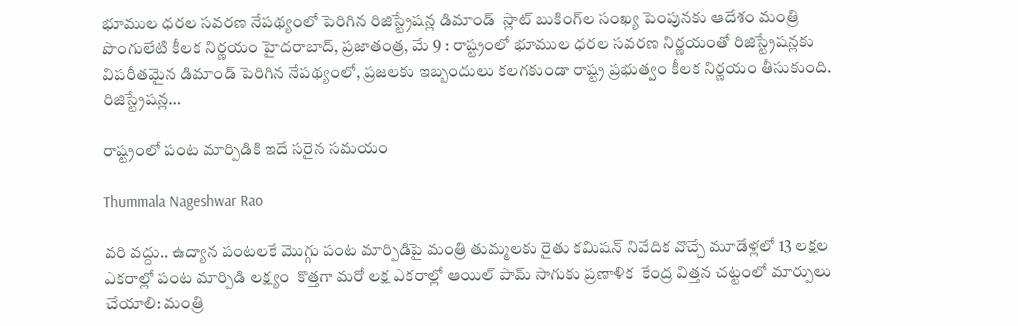భూముల ధరల సవరణ నేపథ్యంలో పెరిగిన రిజిస్ట్రేషన్ల డిమాండ్  స్లాట్ బుకింగ్‌ల సంఖ్య పెంపునకు ఆదేశం మంత్రి పొంగులేటి కీలక నిర్ణయం హైదరాబాద్, ప్ర‌జాతంత్ర‌, మే 9 : రాష్ట్రంలో భూముల ధరల సవరణ నిర్ణయంతో రిజిస్ట్రేషన్లకు విపరీతమైన డిమాండ్ పెరిగిన నేపథ్యంలో, ప్రజలకు ఇబ్బందులు కలగకుండా రాష్ట్ర ప్రభుత్వం కీలక నిర్ణయం తీసుకుంది. రిజిస్ట్రేషన్ల…

రాష్ట్రంలో పంట మార్పిడికి ఇదే సరైన సమయం

Thummala Nageshwar Rao

వరి వద్దు.. ఉద్యాన పంటలకే మొగ్గు పంట మార్పిడిపై మంత్రి తుమ్మలకు రైతు కమిషన్ నివేదిక వొచ్చే మూడేళ్లలో 13 లక్షల ఎకరాల్లో పంట మార్పిడి లక్ష్యం  కొత్తగా మరో లక్ష ఎకరాల్లో ఆయిల్ పామ్ సాగుకు ప్రణాళిక  కేంద్ర విత్తన చట్టంలో మార్పులు చేయాలి: మంత్రి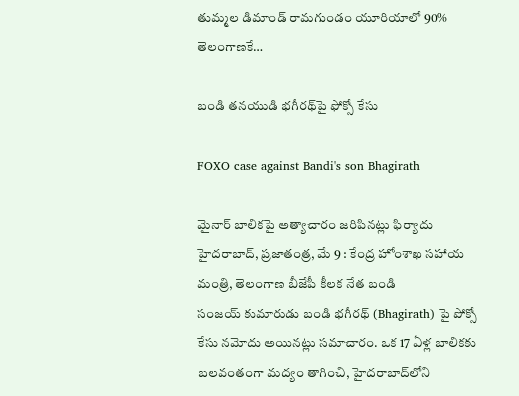తుమ్మల డిమాండ్ రామగుండం యూరియాలో 90% తెలంగాణకే…

బండి తనయుడి భగీరథ్‌పై ఫోక్సో కేసు

FOXO case against Bandi's son Bhagirath

మైనార్‌ ‌బాలికపై అత్యాచారం జరిపినట్లు ఫిర్యాదు హైదరాబాద్‌, ప్రజాతంత్ర, మే 9 : కేంద్ర హోంశాఖ సహాయ మంత్రి, తెలంగాణ బీజేపీ కీలక నేత బండి సంజయ్‌ ‌కుమారుడు బండి భగీరథ్‌ (Bhagirath) పై పోక్సో కేసు నమోదు అయినట్లు సమాచారం. ఒక 17 ఏళ్ల బాలికకు బలవంతంగా మద్యం తాగించి, హైదరాబాద్‌లోని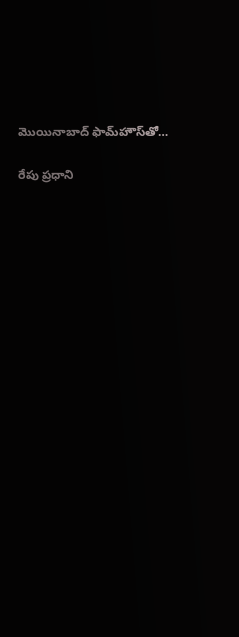మొయినాబాద్‌ ‌ఫామ్‌హౌస్‌తో…

రేపు ప్రధాని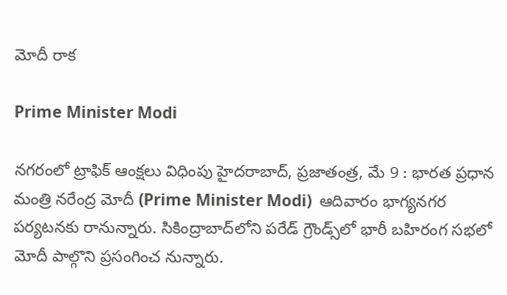మోదీ రాక

Prime Minister Modi

నగరంలో ట్రాఫిక్‌ ఆం‌క్షలు విధింపు హైదరాబాద్‌, ప్రజాతంత్ర, మే 9 : భారత ప్రధాన మంత్రి నరేంద్ర మోదీ (Prime Minister Modi)  ఆదివారం భాగ్యనగర పర్యటనకు రానున్నారు. సికింద్రాబాద్‌లోని పరేడ్‌ ‌గ్రౌండ్స్‌లో భారీ బహిరంగ సభలో మోదీ పాల్గొని ప్రసంగించ నున్నారు.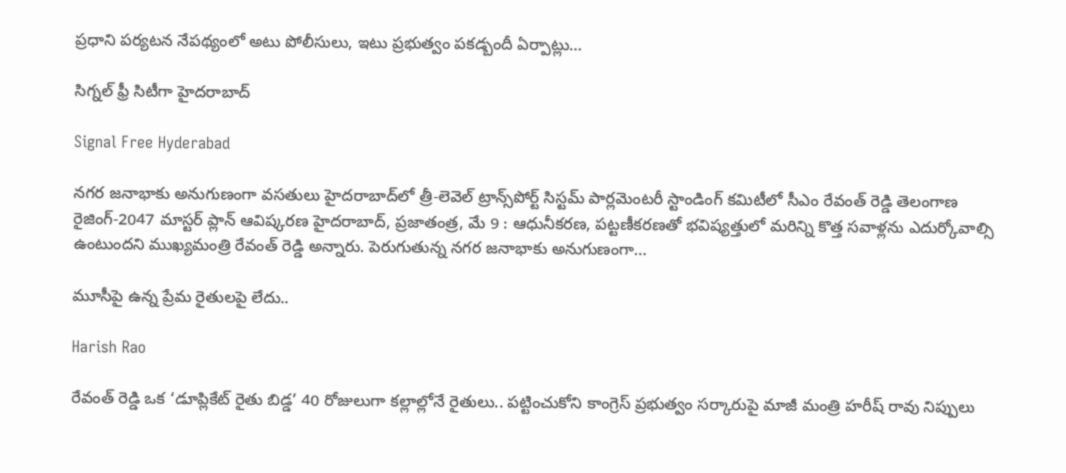ప్రధాని పర్యటన నేపథ్యంలో అటు పోలీసులు, ఇటు ప్రభుత్వం పకడ్బందీ ఏర్పాట్లు…

సిగ్నల్ ఫ్రీ సిటీగా హైదరాబాద్

Signal Free Hyderabad

నగర జనాభాకు అనుగుణంగా వసతులు హైదరాబాద్‌లో త్రీ-లెవెల్ ట్రాన్స్‌పోర్ట్ సిస్టమ్ పార్లమెంటరీ స్టాండింగ్ కమిటీలో సీఎం రేవంత్ రెడ్డి తెలంగాణ రైజింగ్-2047 మాస్టర్ ప్లాన్ ఆవిష్కరణ హైదరాబాద్‌, ప్రజాతంత్ర, మే 9 : ఆధునీకరణ, పట్టణీకరణతో భవిష్యత్తులో మరిన్ని కొత్త సవాళ్లను ఎదుర్కోవాల్సి ఉంటుందని ముఖ్యమంత్రి రేవంత్‌ ‌రెడ్డి అన్నారు. పెరుగుతున్న నగర జనాభాకు అనుగుణంగా…

మూసీపై ఉన్న ప్రేమ రైతులపై లేదు..

Harish Rao

రేవంత్ రెడ్డి ఒక ‘డూప్లికేట్ రైతు బిడ్డ’ 40 రోజులుగా కల్లాల్లోనే రైతులు.. పట్టించుకోని కాంగ్రెస్ ప్రభుత్వం సర్కారుపై మాజీ మంత్రి హ‌రీష్ రావు నిప్పులు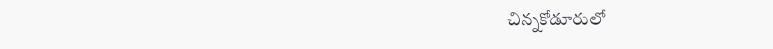చిన్నకోడూరులో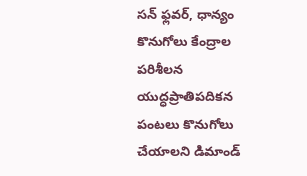సన్ ఫ్లవర్, ధాన్యం కొనుగోలు కేంద్రాల పరిశీలన యుద్ధప్రాతిపదికన పంటలు కొనుగోలు చేయాలని డిమాండ్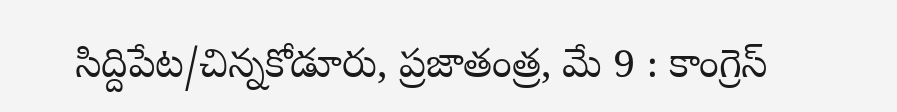సిద్దిపేట/చిన్నకోడూరు, ప్రజాతంత్ర‌, మే 9 : కాంగ్రెస్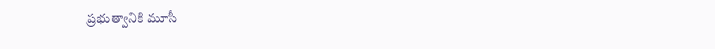ప్రభుత్వానికి మూసీ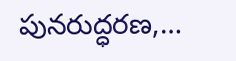పునరుద్ధరణ,…